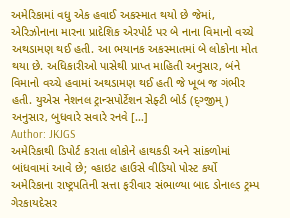અમેરિકામાં વધુ એક હવાઈ અકસ્માત થયો છે જેમાં, એરિઝોનાના મારના પ્રાદેશિક એરપોર્ટ પર બે નાના વિમાનો વચ્ચે અથડામણ થઈ હતી. આ ભયાનક અકસ્માતમાં બે લોકોના મોત થયા છે. અધિકારીઓ પાસેથી પ્રાપ્ત માહિતી અનુસાર, બંને વિમાનો વચ્ચે હવામાં અથડામણ થઈ હતી જે ખૂબ જ ગંભીર હતી. યુએસ નેશનલ ટ્રાન્સપોર્ટેશન સેફ્ટી બોર્ડ (દ્ગ્જીમ્) અનુસાર, બુધવારે સવારે રનવે […]
Author: JKJGS
અમેરિકાથી ડિપોર્ટ કરાતા લોકોને હાથકડી અને સાંકળોમાં બાંધવામાં આવે છે; વ્હાઇટ હાઉસે વીડિયો પોસ્ટ કર્યો
અમેરિકાના રાષ્ટ્રપતિની સત્તા ફરીવાર સંભાળ્યા બાદ ડોનાલ્ડ ટ્રમ્પ ગેરકાયદેસર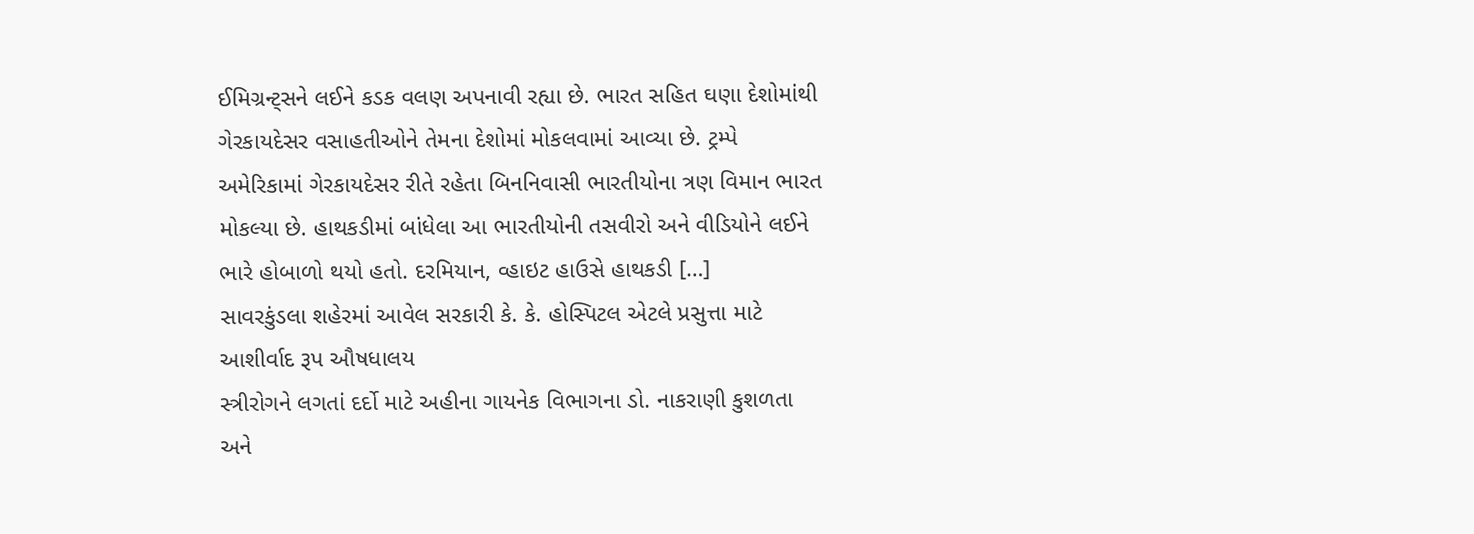ઈમિગ્રન્ટ્સને લઈને કડક વલણ અપનાવી રહ્યા છે. ભારત સહિત ઘણા દેશોમાંથી ગેરકાયદેસર વસાહતીઓને તેમના દેશોમાં મોકલવામાં આવ્યા છે. ટ્રમ્પે અમેરિકામાં ગેરકાયદેસર રીતે રહેતા બિનનિવાસી ભારતીયોના ત્રણ વિમાન ભારત મોકલ્યા છે. હાથકડીમાં બાંધેલા આ ભારતીયોની તસવીરો અને વીડિયોને લઈને ભારે હોબાળો થયો હતો. દરમિયાન, વ્હાઇટ હાઉસે હાથકડી […]
સાવરકુંડલા શહેરમાં આવેલ સરકારી કે. કે. હોસ્પિટલ એટલે પ્રસુત્તા માટે આશીર્વાદ રૂપ ઔષધાલય
સ્ત્રીરોગને લગતાં દર્દો માટે અહીના ગાયનેક વિભાગના ડો. નાકરાણી કુશળતા અને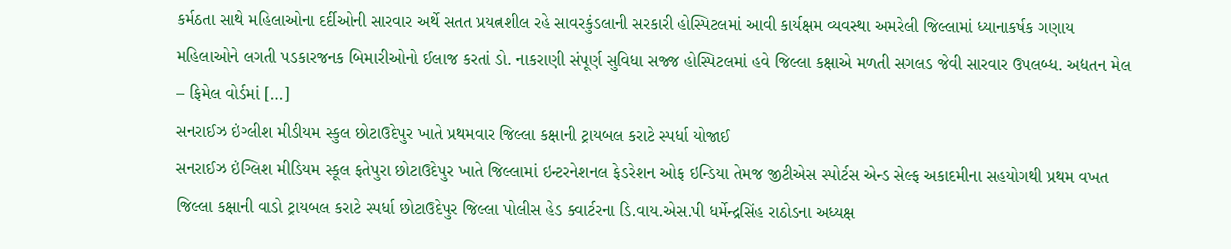કર્મઠતા સાથે મહિલાઓના દર્દીઓની સારવાર અર્થે સતત પ્રયત્નશીલ રહે સાવરકુંડલાની સરકારી હોસ્પિટલમાં આવી કાર્યક્ષમ વ્યવસ્થા અમરેલી જિલ્લામાં ધ્યાનાકર્ષક ગણાય મહિલાઓને લગતી પડકારજનક બિમારીઓનો ઈલાજ કરતાં ડો. નાકરાણી સંપૂર્ણ સુવિધા સજ્જ હોસ્પિટલમાં હવે જિલ્લા કક્ષાએ મળતી સગલડ જેવી સારવાર ઉપલબ્ધ. અદ્યતન મેલ – ફિમેલ વોર્ડમાં […]
સનરાઈઝ ઇંગ્લીશ મીડીયમ સ્કુલ છોટાઉદેપુર ખાતે પ્રથમવાર જિલ્લા કક્ષાની ટ્રાયબલ કરાટે સ્પર્ધા યોજાઈ
સનરાઈઝ ઇંગ્લિશ મીડિયમ સ્કૂલ ફતેપુરા છોટાઉદેપુર ખાતે જિલ્લામાં ઇન્ટરનેશનલ ફેડરેશન ઓફ ઇન્ડિયા તેમજ જીટીએસ સ્પોર્ટસ એન્ડ સેલ્ફ અકાદમીના સહયોગથી પ્રથમ વખત જિલ્લા કક્ષાની વાડો ટ્રાયબલ કરાટે સ્પર્ધા છોટાઉદેપુર જિલ્લા પોલીસ હેડ ક્વાર્ટરના ડિ.વાય.એસ.પી ધર્મેન્દ્રસિંહ રાઠોડના અધ્યક્ષ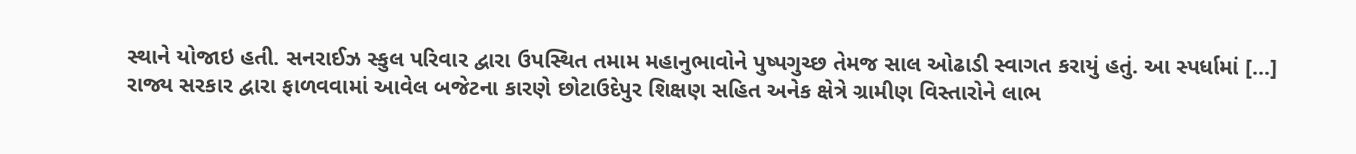સ્થાને યોજાઇ હતી. સનરાઈઝ સ્કુલ પરિવાર દ્વારા ઉપસ્થિત તમામ મહાનુભાવોને પુષ્પગુચ્છ તેમજ સાલ ઓઢાડી સ્વાગત કરાયું હતું. આ સ્પર્ધામાં […]
રાજ્ય સરકાર દ્વારા ફાળવવામાં આવેલ બજેટના કારણે છોટાઉદેપુર શિક્ષણ સહિત અનેક ક્ષેત્રે ગ્રામીણ વિસ્તારોને લાભ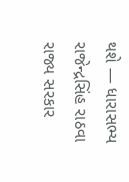થશે — ધારાસભ્ય રાજેન્દ્રસિંહ રાઠવા
રાજ્ય સરકાર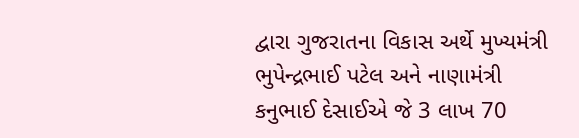દ્વારા ગુજરાતના વિકાસ અર્થે મુખ્યમંત્રી ભુપેન્દ્રભાઈ પટેલ અને નાણામંત્રી કનુભાઈ દેસાઈએ જે 3 લાખ 70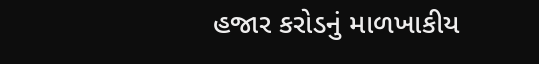હજાર કરોડનું માળખાકીય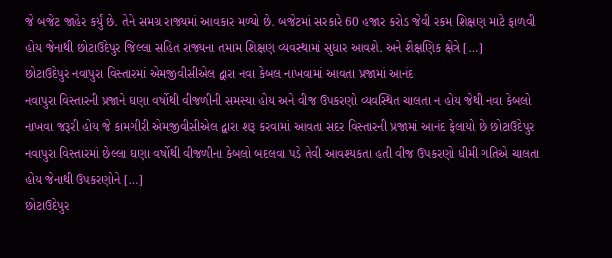જે બજેટ જાહેર કર્યું છે. તેને સમગ્ર રાજ્યમાં આવકાર મળ્યો છે. બજેટમાં સરકારે 60 હજાર કરોડ જેવી રકમ શિક્ષણ માટે ફાળવી હોય જેનાથી છોટાઉદેપુર જિલ્લા સહિત રાજ્યના તમામ શિક્ષણ વ્યવસ્થામાં સુધાર આવશે. અને શૈક્ષણિક ક્ષેત્રે […]
છોટાઉદેપુર નવાપુરા વિસ્તારમાં એમજીવીસીએલ દ્વારા નવા કેબલ નાખવામાં આવતા પ્રજામાં આનંદ
નવાપુરા વિસ્તારની પ્રજાને ઘણા વર્ષોથી વીજળીની સમસ્યા હોય અને વીજ ઉપકરણો વ્યવસ્થિત ચાલતા ન હોય જેથી નવા કેબલો નાખવા જરૂરી હોય જે કામગીરી એમજીવીસીએલ દ્વારા શરૂ કરવામાં આવતા સદર વિસ્તારની પ્રજામાં આનંદ ફેલાયો છે છોટાઉદેપુર નવાપુરા વિસ્તારમાં છેલ્લા ઘણા વર્ષોથી વીજળીના કેબલો બદલવા પડે તેવી આવશ્યકતા હતી વીજ ઉપકરણો ધીમી ગતિએ ચાલતા હોય જેનાથી ઉપકરણોને […]
છોટાઉદેપુર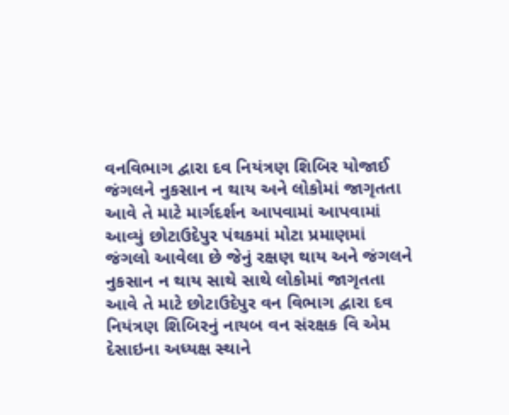વનવિભાગ દ્વારા દવ નિયંત્રણ શિબિર યોજાઈ
જંગલને નુકસાન ન થાય અને લોકોમાં જાગૃતતા આવે તે માટે માર્ગદર્શન આપવામાં આપવામાં આવ્યું છોટાઉદેપુર પંથકમાં મોટા પ્રમાણમાં જંગલો આવેલા છે જેનું રક્ષણ થાય અને જંગલને નુકસાન ન થાય સાથે સાથે લોકોમાં જાગૃતતા આવે તે માટે છોટાઉદેપુર વન વિભાગ દ્વારા દવ નિયંત્રણ શિબિરનું નાયબ વન સંરક્ષક વિ એમ દેસાઇના અધ્યક્ષ સ્થાને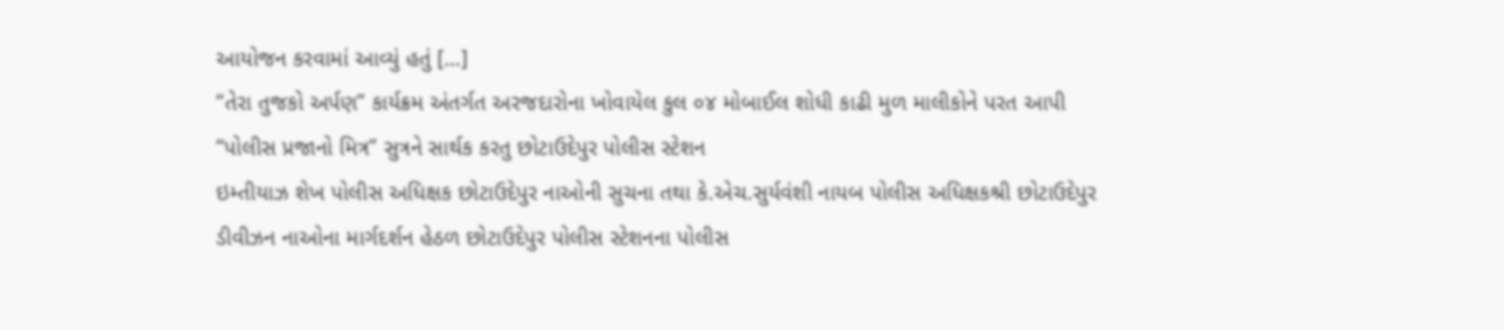આયોજન કરવામાં આવ્યું હતું […]
“તેરા તુજકો અર્પણ” કાર્યક્રમ અંતર્ગત અરજદારોના ખોવાયેલ કુલ ૦૪ મોબાઈલ શોધી કાઢી મુળ માલીકોને પરત આપી “પોલીસ પ્રજાનો મિત્ર” સુત્રને સાર્થક કરતુ છોટાઉદેપુર પોલીસ સ્ટેશન
ઇમ્તીયાઝ શેખ પોલીસ અધિક્ષક છોટાઉદેપુર નાઓની સુચના તથા કે.એચ.સુર્યવંશી નાયબ પોલીસ અધિક્ષકશ્રી છોટાઉદેપુર ડીવીઝન નાઓના માર્ગદર્શન હેઠળ છોટાઉદેપુર પોલીસ સ્ટેશનના પોલીસ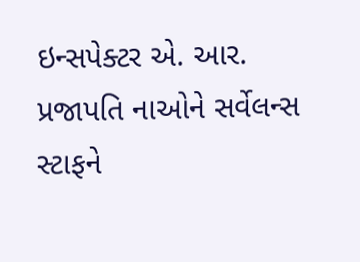ઇન્સપેક્ટર એ. આર. પ્રજાપતિ નાઓને સર્વેલન્સ સ્ટાફને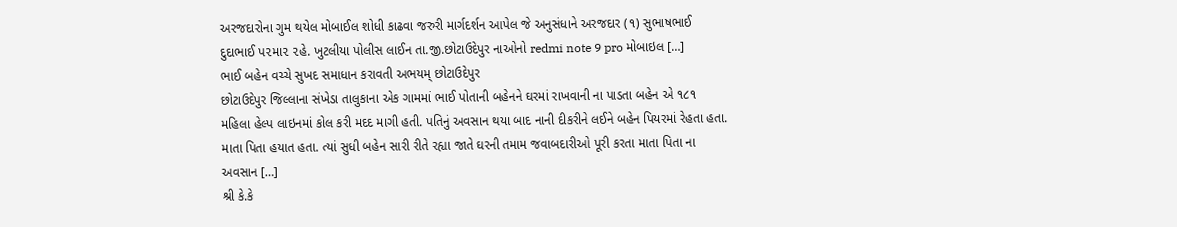અરજદારોના ગુમ થયેલ મોબાઈલ શોધી કાઢવા જરુરી માર્ગદર્શન આપેલ જે અનુસંધાને અરજદાર (૧) સુભાષભાઈ દુદાભાઈ પ૨મા૨ ૨હે. ખુટલીયા પોલીસ લાઈન તા.જી.છોટાઉદેપુર નાઓનો redmi note 9 pro મોબાઇલ […]
ભાઈ બહેન વચ્ચે સુખદ સમાધાન કરાવતી અભયમ્ છોટાઉદેપુર
છોટાઉદેપુર જિલ્લાના સંખેડા તાલુકાના એક ગામમાં ભાઈ પોતાની બહેનને ઘરમાં રાખવાની ના પાડતા બહેન એ ૧૮૧ મહિલા હેલ્પ લાઇનમાં કોલ કરી મદદ માગી હતી. પતિનું અવસાન થયા બાદ નાની દીકરીને લઈને બહેન પિયરમાં રેહતા હતા. માતા પિતા હયાત હતા. ત્યાં સુધી બહેન સારી રીતે રહ્યા જાતે ઘરની તમામ જવાબદારીઓ પૂરી કરતા માતા પિતા ના અવસાન […]
શ્રી કે.કે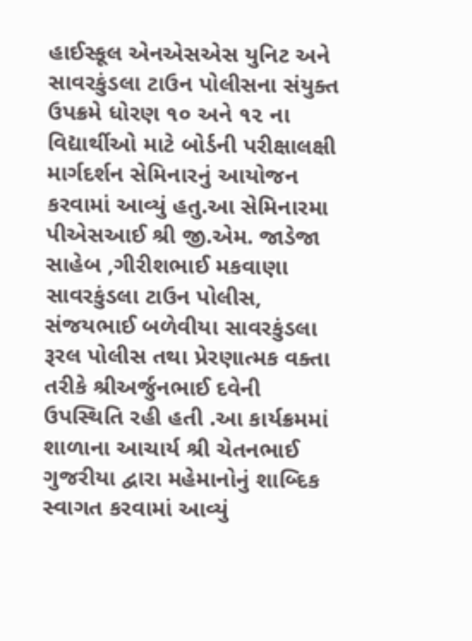હાઈસ્કૂલ એનએસએસ યુનિટ અને સાવરકુંડલા ટાઉન પોલીસના સંયુક્ત ઉપક્રમે ધોરણ ૧૦ અને ૧૨ ના વિદ્યાર્થીઓ માટે બોર્ડની પરીક્ષાલક્ષી માર્ગદર્શન સેમિનારનું આયોજન કરવામાં આવ્યું હતુ.આ સેમિનારમા
પીએસઆઈ શ્રી જી.એમ. જાડેજા સાહેબ ,ગીરીશભાઈ મકવાણા સાવરકુંડલા ટાઉન પોલીસ, સંજયભાઈ બળેવીયા સાવરકુંડલા રૂરલ પોલીસ તથા પ્રેરણાત્મક વક્તા તરીકે શ્રીઅર્જુનભાઈ દવેની ઉપસ્થિતિ રહી હતી .આ કાર્યક્રમમાં શાળાના આચાર્ય શ્રી ચેતનભાઈ ગુજરીયા દ્વારા મહેમાનોનું શાબ્દિક સ્વાગત કરવામાં આવ્યું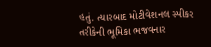હતું. ત્યારબાદ મોટીવેશનલ સ્પીકર તરીકેની ભૂમિકા ભજવનાર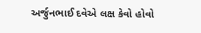અર્જુનભાઈ દવેએ લક્ષ કેવો હોવો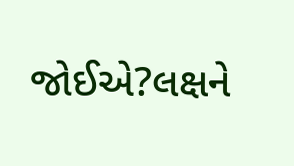જોઈએ?લક્ષને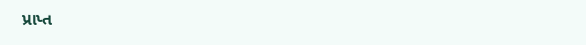પ્રાપ્ત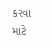કરવા માટે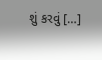શું કરવું […]